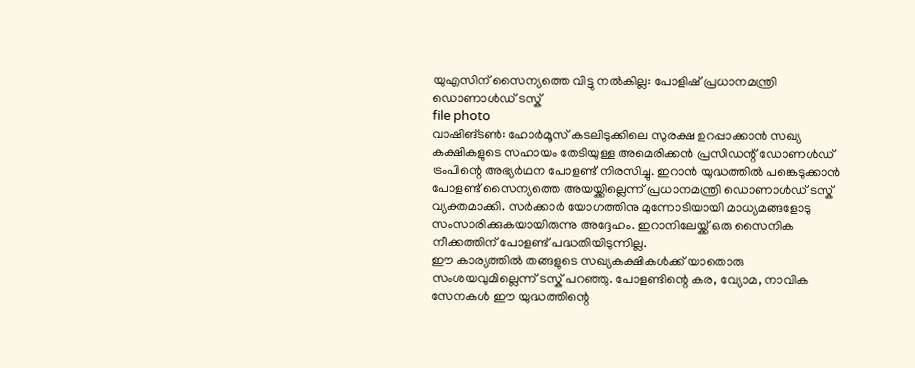യുഎസിന് സൈന്യത്തെ വിട്ടു നൽകില്ല: പോളിഷ് പ്രധാനമന്ത്രി ഡൊണാൾഡ് ടസ്ക്
file photo
വാഷിങ്ടൺ: ഹോർമൂസ് കടലിടുക്കിലെ സുരക്ഷ ഉറപ്പാക്കാൻ സഖ്യ കക്ഷികളുടെ സഹായം തേടിയുള്ള അമെരിക്കൻ പ്രസിഡന്റ് ഡോണൾഡ് ട്രംപിന്റെ അഭ്യർഥന പോളണ്ട് നിരസിച്ചു. ഇറാൻ യുദ്ധത്തിൽ പങ്കെടുക്കാൻ പോളണ്ട് സൈന്യത്തെ അയയ്ക്കില്ലെന്ന് പ്രധാനമന്ത്രി ഡൊണാൾഡ് ടസ്ക് വ്യക്തമാക്കി. സർക്കാർ യോഗത്തിനു മുന്നോടിയായി മാധ്യമങ്ങളോടു സംസാരിക്കുകയായിരുന്നു അദ്ദേഹം. ഇറാനിലേയ്ക്ക് ഒരു സൈനിക നീക്കത്തിന് പോളണ്ട് പദ്ധതിയിടുന്നില്ല.
ഈ കാര്യത്തിൽ തങ്ങളുടെ സഖ്യകക്ഷികൾക്ക് യാതൊരു സംശയവുമില്ലെന്ന് ടസ്ക് പറഞ്ഞു. പോളണ്ടിന്റെ കര, വ്യോമ, നാവിക സേനകൾ ഈ യുദ്ധത്തിന്റെ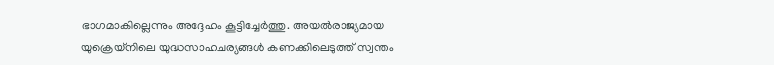ഭാഗമാകില്ലെന്നും അദ്ദേഹം കൂട്ടിച്ചേർത്തു. അയൽരാജ്യമായ യുക്രെയ്നിലെ യുദ്ധസാഹചര്യങ്ങൾ കണക്കിലെടുത്ത് സ്വന്തം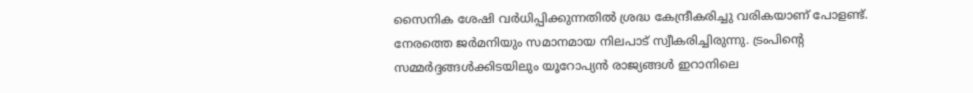സൈനിക ശേഷി വർധിപ്പിക്കുന്നതിൽ ശ്രദ്ധ കേന്ദ്രീകരിച്ചു വരികയാണ് പോളണ്ട്. നേരത്തെ ജർമനിയും സമാനമായ നിലപാട് സ്വീകരിച്ചിരുന്നു. ട്രംപിന്റെ സമ്മർദ്ദങ്ങൾക്കിടയിലും യൂറോപ്യൻ രാജ്യങ്ങൾ ഇറാനിലെ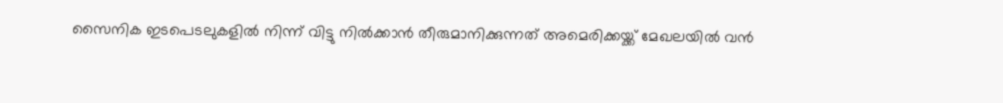സൈനിക ഇടപെടലുകളിൽ നിന്ന് വിട്ടു നിൽക്കാൻ തീരുമാനിക്കുന്നത് അമെരിക്കയ്ക്ക് മേഖലയിൽ വൻ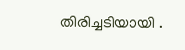തിരിച്ചടിയായി .